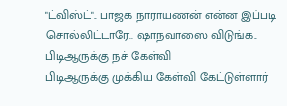"ட்விஸ்ட்".. பாஜக நாராயணன் என்ன இப்படி சொல்லிட்டாரே.. ஷாநவாஸை விடுங்க.. பிடிஆருக்கு நச் கேள்வி
பிடிஆருக்கு முக்கிய கேள்வி கேட்டுள்ளார்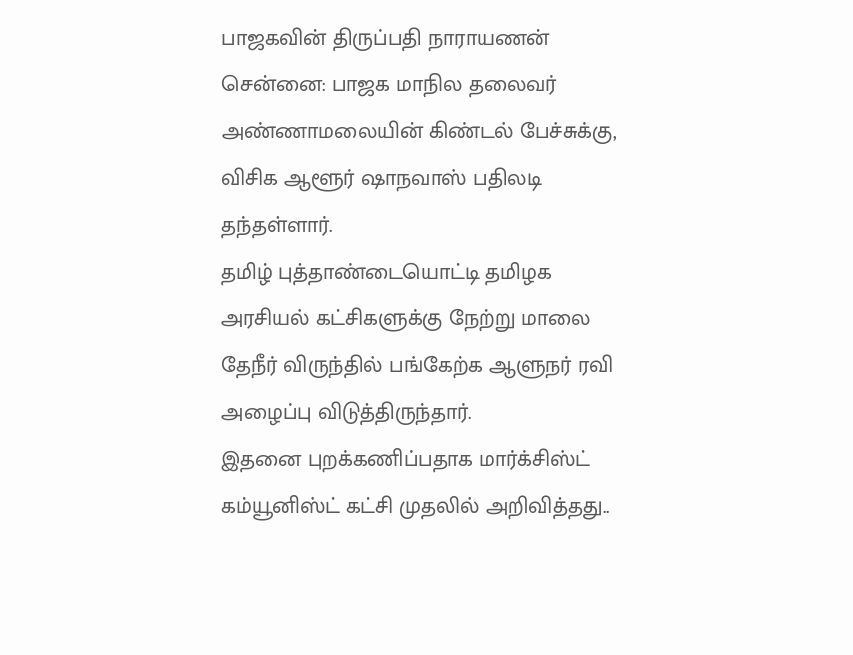பாஜகவின் திருப்பதி நாராயணன்
சென்னை: பாஜக மாநில தலைவர் அண்ணாமலையின் கிண்டல் பேச்சுக்கு, விசிக ஆளூர் ஷாநவாஸ் பதிலடி தந்தள்ளார்.
தமிழ் புத்தாண்டையொட்டி தமிழக அரசியல் கட்சிகளுக்கு நேற்று மாலை தேநீர் விருந்தில் பங்கேற்க ஆளுநர் ரவி அழைப்பு விடுத்திருந்தார்.
இதனை புறக்கணிப்பதாக மார்க்சிஸ்ட் கம்யூனிஸ்ட் கட்சி முதலில் அறிவித்தது..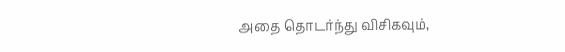அதை தொடர்ந்து விசிகவும்,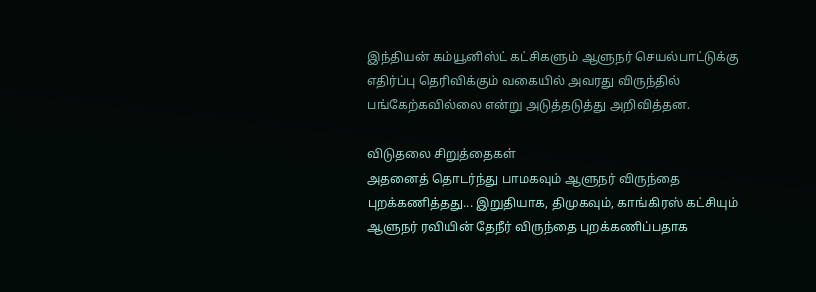இந்தியன் கம்யூனிஸ்ட் கட்சிகளும் ஆளுநர் செயல்பாட்டுக்கு எதிர்ப்பு தெரிவிக்கும் வகையில் அவரது விருந்தில் பங்கேற்கவில்லை என்று அடுத்தடுத்து அறிவித்தன.

விடுதலை சிறுத்தைகள்
அதனைத் தொடர்ந்து பாமகவும் ஆளுநர் விருந்தை புறக்கணித்தது... இறுதியாக, திமுகவும், காங்கிரஸ் கட்சியும் ஆளுநர் ரவியின் தேநீர் விருந்தை புறக்கணிப்பதாக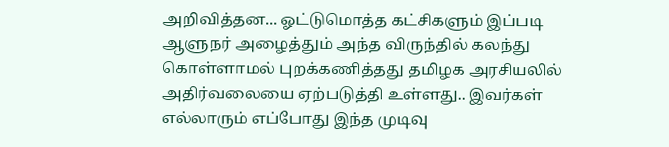அறிவித்தன... ஓட்டுமொத்த கட்சிகளும் இப்படி ஆளுநர் அழைத்தும் அந்த விருந்தில் கலந்து கொள்ளாமல் புறக்கணித்தது தமிழக அரசியலில் அதிர்வலையை ஏற்படுத்தி உள்ளது.. இவர்கள் எல்லாரும் எப்போது இந்த முடிவு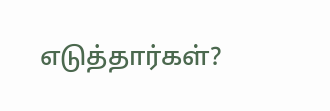எடுத்தார்கள்?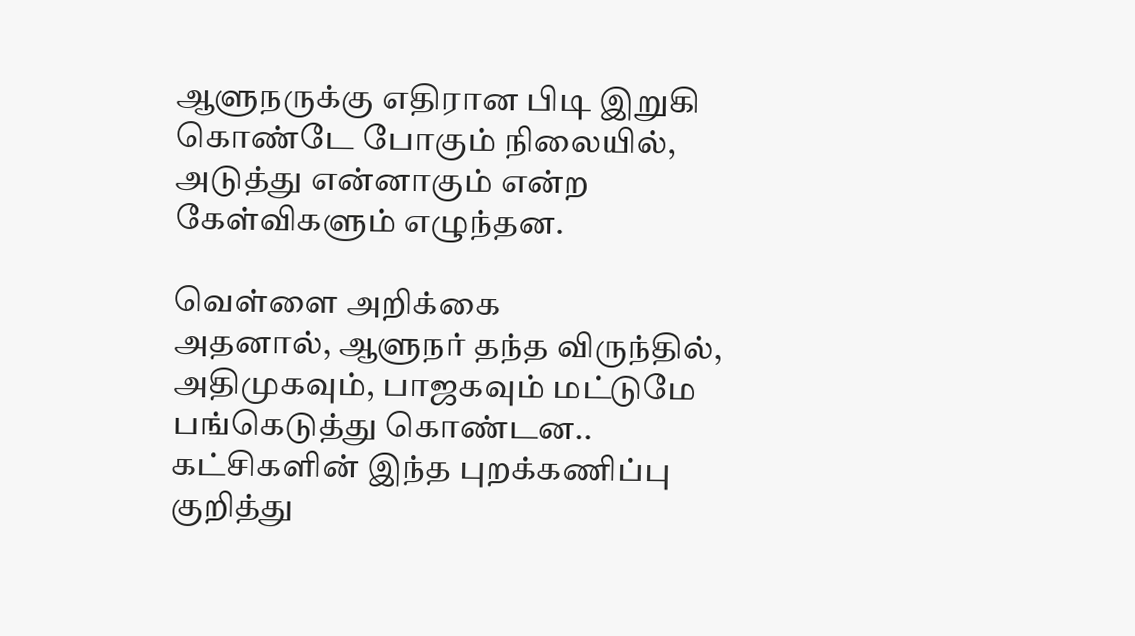ஆளுநருக்கு எதிரான பிடி இறுகி கொண்டே போகும் நிலையில், அடுத்து என்னாகும் என்ற கேள்விகளும் எழுந்தன.

வெள்ளை அறிக்கை
அதனால், ஆளுநர் தந்த விருந்தில், அதிமுகவும், பாஜகவும் மட்டுமே பங்கெடுத்து கொண்டன.. கட்சிகளின் இந்த புறக்கணிப்பு குறித்து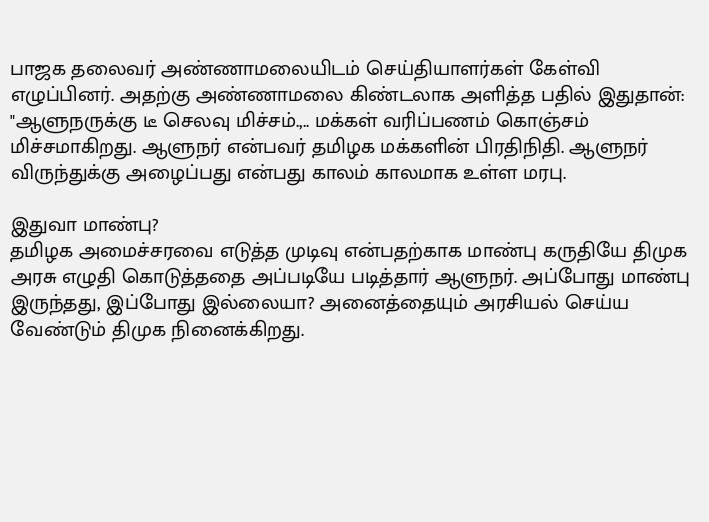பாஜக தலைவர் அண்ணாமலையிடம் செய்தியாளர்கள் கேள்வி எழுப்பினர். அதற்கு அண்ணாமலை கிண்டலாக அளித்த பதில் இதுதான்: "ஆளுநருக்கு டீ செலவு மிச்சம்.,.. மக்கள் வரிப்பணம் கொஞ்சம் மிச்சமாகிறது. ஆளுநர் என்பவர் தமிழக மக்களின் பிரதிநிதி. ஆளுநர் விருந்துக்கு அழைப்பது என்பது காலம் காலமாக உள்ள மரபு.

இதுவா மாண்பு?
தமிழக அமைச்சரவை எடுத்த முடிவு என்பதற்காக மாண்பு கருதியே திமுக அரசு எழுதி கொடுத்ததை அப்படியே படித்தார் ஆளுநர். அப்போது மாண்பு இருந்தது, இப்போது இல்லையா? அனைத்தையும் அரசியல் செய்ய வேண்டும் திமுக நினைக்கிறது.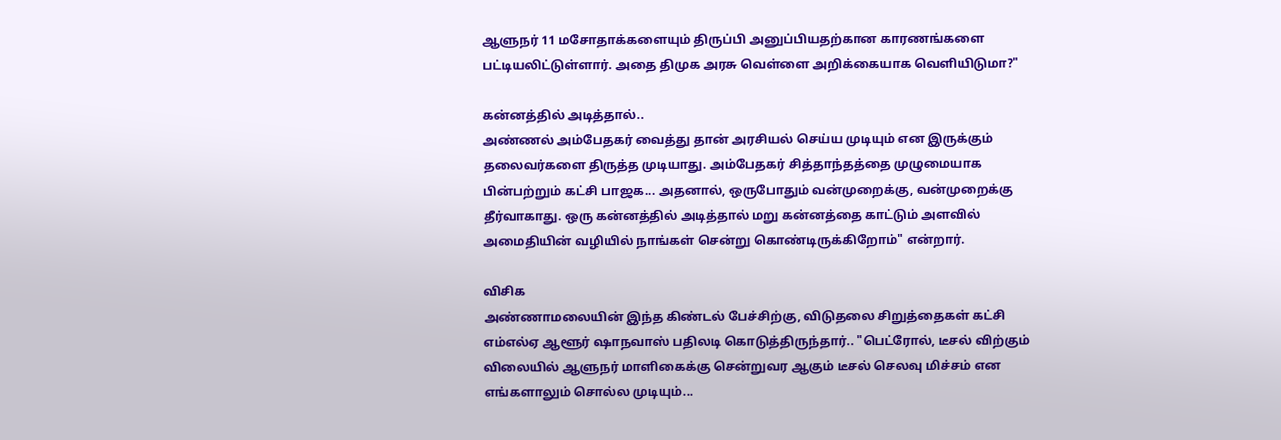ஆளுநர் 11 மசோதாக்களையும் திருப்பி அனுப்பியதற்கான காரணங்களை பட்டியலிட்டுள்ளார். அதை திமுக அரசு வெள்ளை அறிக்கையாக வெளியிடுமா?"

கன்னத்தில் அடித்தால்..
அண்ணல் அம்பேதகர் வைத்து தான் அரசியல் செய்ய முடியும் என இருக்கும் தலைவர்களை திருத்த முடியாது. அம்பேதகர் சித்தாந்தத்தை முழுமையாக பின்பற்றும் கட்சி பாஜக... அதனால், ஒருபோதும் வன்முறைக்கு, வன்முறைக்கு தீர்வாகாது. ஒரு கன்னத்தில் அடித்தால் மறு கன்னத்தை காட்டும் அளவில் அமைதியின் வழியில் நாங்கள் சென்று கொண்டிருக்கிறோம்" என்றார்.

விசிக
அண்ணாமலையின் இந்த கிண்டல் பேச்சிற்கு, விடுதலை சிறுத்தைகள் கட்சி எம்எல்ஏ ஆளூர் ஷாநவாஸ் பதிலடி கொடுத்திருந்தார்.. "பெட்ரோல், டீசல் விற்கும் விலையில் ஆளுநர் மாளிகைக்கு சென்றுவர ஆகும் டீசல் செலவு மிச்சம் என எங்களாலும் சொல்ல முடியும்...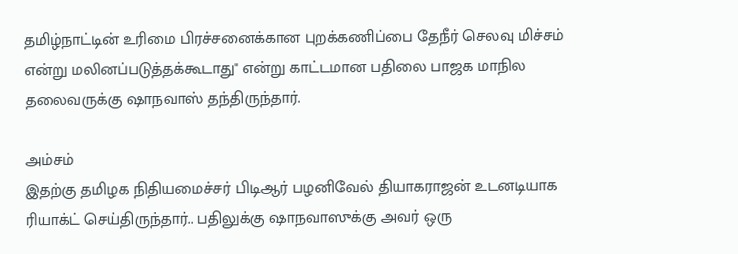தமிழ்நாட்டின் உரிமை பிரச்சனைக்கான புறக்கணிப்பை தேநீர் செலவு மிச்சம் என்று மலினப்படுத்தக்கூடாது" என்று காட்டமான பதிலை பாஜக மாநில தலைவருக்கு ஷாநவாஸ் தந்திருந்தார்.

அம்சம்
இதற்கு தமிழக நிதியமைச்சர் பிடிஆர் பழனிவேல் தியாகராஜன் உடனடியாக ரியாக்ட் செய்திருந்தார்.. பதிலுக்கு ஷாநவாஸுக்கு அவர் ஒரு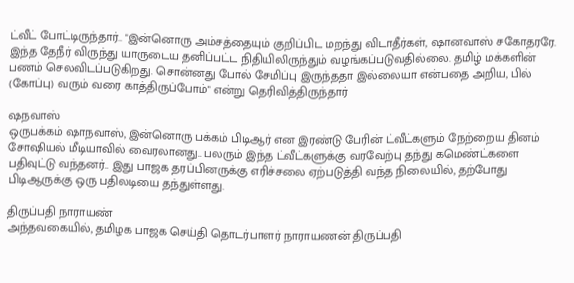ட்வீட் போட்டிருந்தார்.. "இன்னொரு அம்சத்தையும் குறிப்பிட மறந்து விடாதீர்கள், ஷானவாஸ் சகோதரரே. இந்த தேநீர் விருந்து யாருடைய தனிப்பட்ட நிதியிலிருந்தும் வழங்கப்படுவதில்லை. தமிழ் மக்களின் பணம் செலவிடப்படுகிறது. சொன்னது போல் சேமிப்பு இருந்ததா இல்லையா என்பதை அறிய, பில் (கோப்பு) வரும் வரை காத்திருப்போம்" என்று தெரிவித்திருந்தார்

ஷநவாஸ்
ஒருபக்கம் ஷாநவாஸ், இன்னொரு பக்கம் பிடிஆர் என இரண்டு பேரின் ட்வீட்களும் நேற்றைய தினம் சோஷியல் மீடியாவில் வைரலானது.. பலரும் இந்த ட்வீட்களுக்கு வரவேற்பு தந்து கமெண்ட்களை பதிவுட்டு வந்தனர்.. இது பாஜக தரப்பினருக்கு எரிச்சலை ஏற்படுத்தி வந்த நிலையில், தற்போது பிடிஆருக்கு ஒரு பதிலடியை தந்துள்ளது.

திருப்பதி நாராயண்
அந்தவகையில், தமிழக பாஜக செய்தி தொடர்பாளர் நாராயணன் திருப்பதி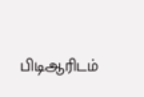பிடிஆரிடம்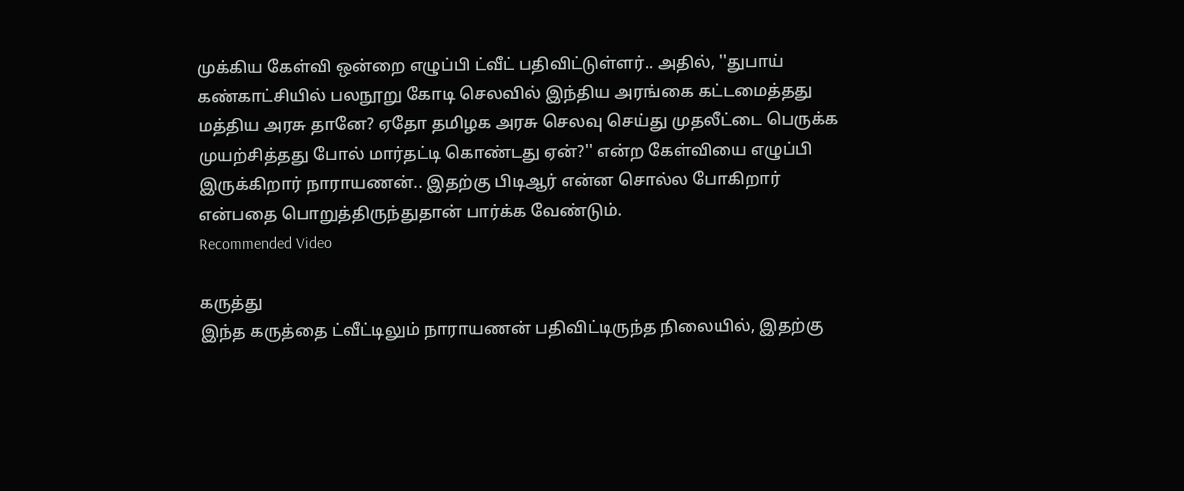முக்கிய கேள்வி ஒன்றை எழுப்பி ட்வீட் பதிவிட்டுள்ளர்.. அதில், ''துபாய் கண்காட்சியில் பலநூறு கோடி செலவில் இந்திய அரங்கை கட்டமைத்தது மத்திய அரசு தானே? ஏதோ தமிழக அரசு செலவு செய்து முதலீட்டை பெருக்க முயற்சித்தது போல் மார்தட்டி கொண்டது ஏன்?'' என்ற கேள்வியை எழுப்பி இருக்கிறார் நாராயணன்.. இதற்கு பிடிஆர் என்ன சொல்ல போகிறார் என்பதை பொறுத்திருந்துதான் பார்க்க வேண்டும்.
Recommended Video

கருத்து
இந்த கருத்தை ட்வீட்டிலும் நாராயணன் பதிவிட்டிருந்த நிலையில், இதற்கு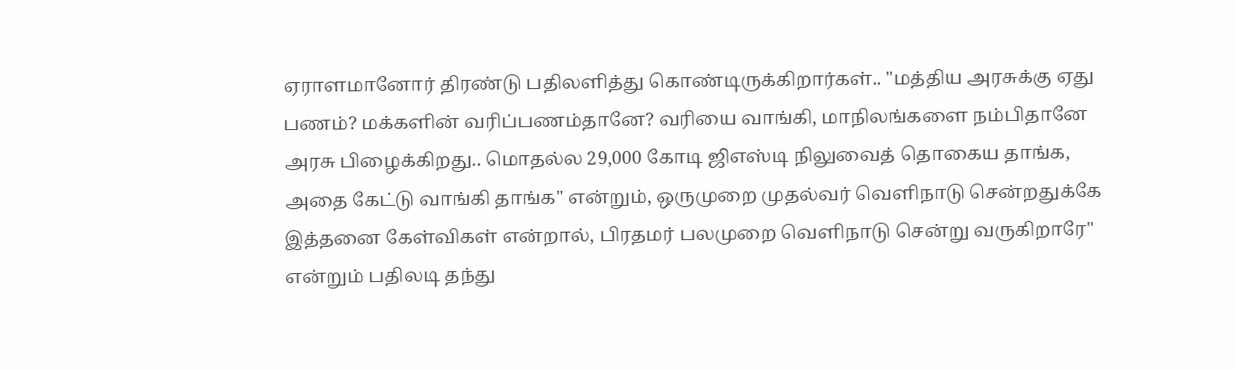ஏராளமானோர் திரண்டு பதிலளித்து கொண்டிருக்கிறார்கள்.. "மத்திய அரசுக்கு ஏது பணம்? மக்களின் வரிப்பணம்தானே? வரியை வாங்கி, மாநிலங்களை நம்பிதானே அரசு பிழைக்கிறது.. மொதல்ல 29,000 கோடி ஜிஎஸ்டி நிலுவைத் தொகைய தாங்க, அதை கேட்டு வாங்கி தாங்க" என்றும், ஒருமுறை முதல்வர் வெளிநாடு சென்றதுக்கே இத்தனை கேள்விகள் என்றால், பிரதமர் பலமுறை வெளிநாடு சென்று வருகிறாரே" என்றும் பதிலடி தந்து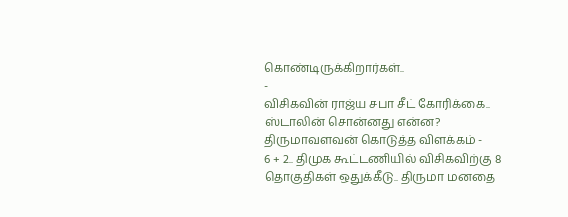கொண்டிருக்கிறார்கள்..
-
விசிகவின் ராஜ்ய சபா சீட் கோரிக்கை.. ஸ்டாலின் சொன்னது என்ன? திருமாவளவன் கொடுத்த விளக்கம் -
6 + 2.. திமுக கூட்டணியில் விசிகவிற்கு 8 தொகுதிகள் ஒதுக்கீடு.. திருமா மனதை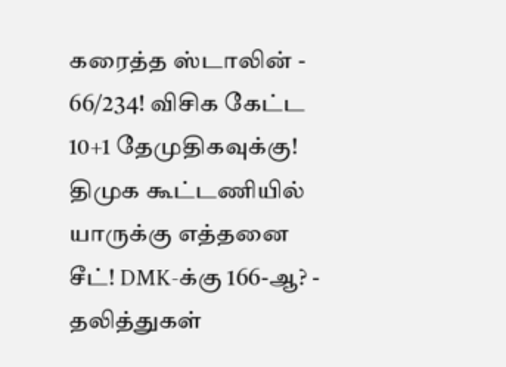கரைத்த ஸ்டாலின் -
66/234! விசிக கேட்ட 10+1 தேமுதிகவுக்கு! திமுக கூட்டணியில் யாருக்கு எத்தனை சீட்! DMK-க்கு 166-ஆ? -
தலித்துகள்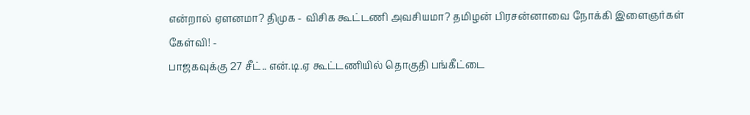என்றால் ஏளனமா? திமுக - விசிக கூட்டணி அவசியமா? தமிழன் பிரசன்னாவை நோக்கி இளைஞர்கள் கேள்வி! -
பாஜகவுக்கு 27 சீட்.. என்.டி.ஏ கூட்டணியில் தொகுதி பங்கீட்டை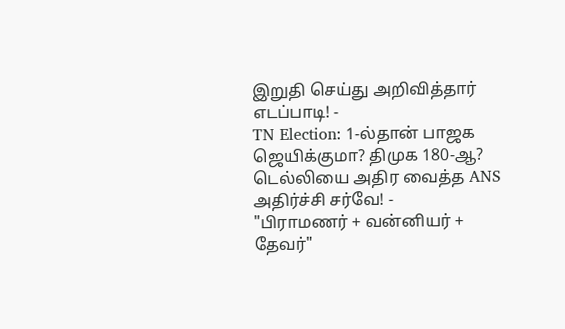இறுதி செய்து அறிவித்தார் எடப்பாடி! -
TN Election: 1-ல்தான் பாஜக ஜெயிக்குமா? திமுக 180-ஆ? டெல்லியை அதிர வைத்த ANS அதிர்ச்சி சர்வே! -
"பிராமணர் + வன்னியர் + தேவர்"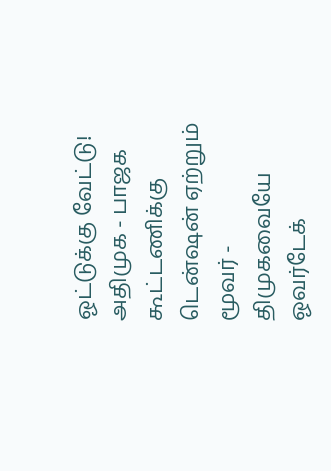ஓட்டுக்கு வேட்டு! அதிமுக - பாஜக கூட்டணிக்கு டென்ஷன் ஏற்றும் மூவர் -
திமுகவையே ஓவர்டேக்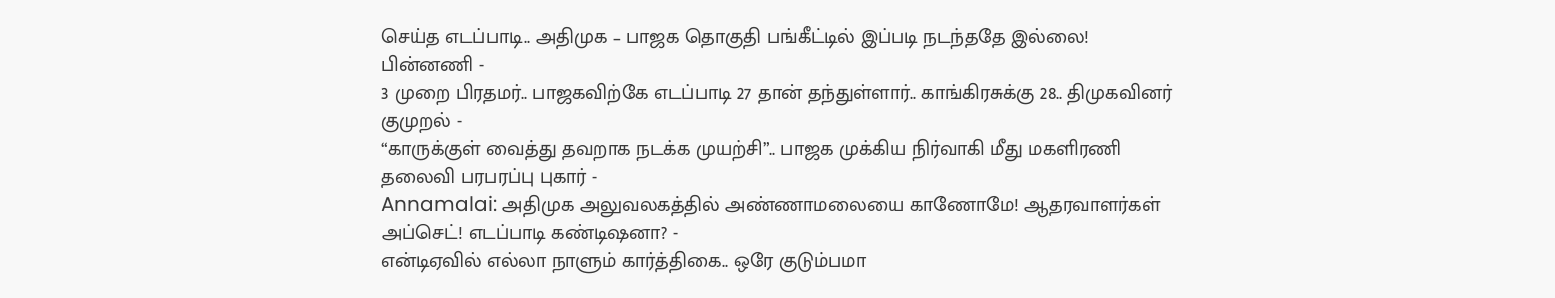செய்த எடப்பாடி.. அதிமுக – பாஜக தொகுதி பங்கீட்டில் இப்படி நடந்ததே இல்லை! பின்னணி -
3 முறை பிரதமர்.. பாஜகவிற்கே எடப்பாடி 27 தான் தந்துள்ளார்.. காங்கிரசுக்கு 28.. திமுகவினர் குமுறல் -
“காருக்குள் வைத்து தவறாக நடக்க முயற்சி”.. பாஜக முக்கிய நிர்வாகி மீது மகளிரணி தலைவி பரபரப்பு புகார் -
Annamalai: அதிமுக அலுவலகத்தில் அண்ணாமலையை காணோமே! ஆதரவாளர்கள் அப்செட்! எடப்பாடி கண்டிஷனா? -
என்டிஏவில் எல்லா நாளும் கார்த்திகை.. ஒரே குடும்பமா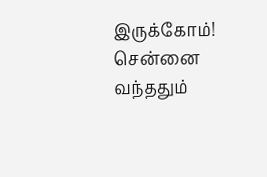இருக்கோம்! சென்னை வந்ததும்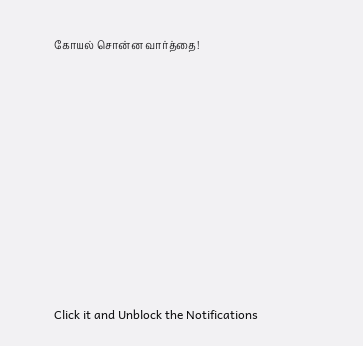கோயல் சொன்ன வார்த்தை!












Click it and Unblock the Notifications